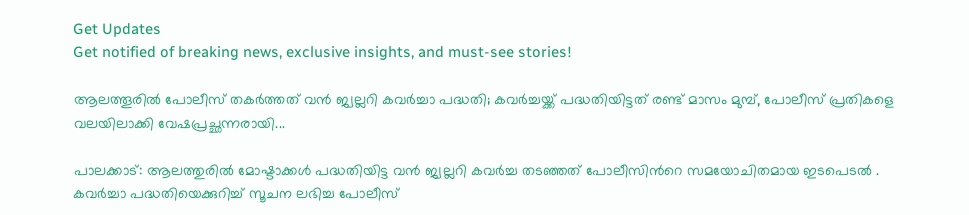Get Updates
Get notified of breaking news, exclusive insights, and must-see stories!

ആലത്തൂരിൽ പോലീസ് തകർത്തത് വൻ ജ്വല്ലറി കവർച്ചാ പദ്ധതി; കവർച്ചയ്ക്ക് പദ്ധതിയിട്ടത് രണ്ട് മാസം മുമ്പ്, പോലീസ് പ്രതികളെ വലയിലാക്കി വേഷപ്രച്ഛന്നരായി...

പാലക്കാട്: ആലത്തുരിൽ മോഷ്ടാക്കൾ പദ്ധതിയിട്ട വൻ ജ്വല്ലറി കവർച്ച തടഞ്ഞത് പോലീസിന്‍റെ സമയോചിതമായ ഇടപെടൽ . കവർച്ചാ പദ്ധതിയെക്കുറിച്ച് സൂചന ലഭിച്ച പോലീസ്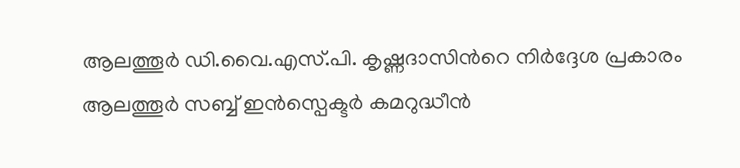ആലത്തൂർ ഡി.വൈ.എസ്.പി. കൃഷ്ണദാസിന്‍റെ നിർദ്ദേശ പ്രകാരം ആലത്തൂർ സബ്ബ് ഇൻസ്പെക്ടർ കമറുദ്ധീൻ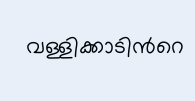വള്ളിക്കാടിന്‍റെ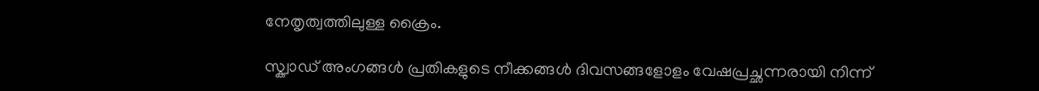നേതൃത്വത്തിലുള്ള ക്രൈം.

സ്ക്വാഡ് അംഗങ്ങൾ പ്രതികളുടെ നീക്കങ്ങൾ ദിവസങ്ങളോളം വേഷപ്രച്ഛന്നരായി നിന്ന്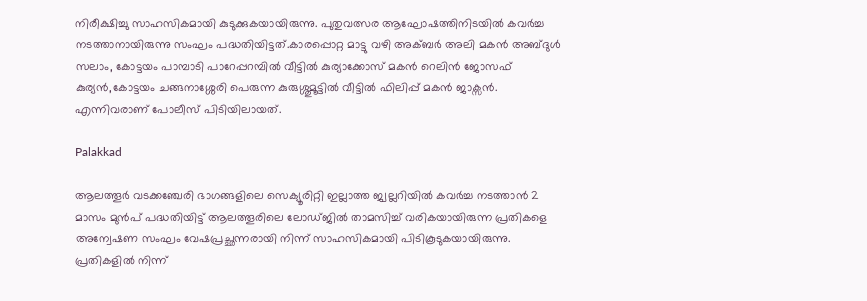നിരീക്ഷിച്ചു സാഹസികമായി കുടുക്കുകയായിരുന്നു. പുതുവത്സര ആഘോഷത്തിനിടയിൽ കവർച്ച നടത്താനായിരുന്നു സംഘം പദ്ധതിയിട്ടത്.കാരപ്പൊറ്റ മാട്ടു വഴി അക്ബർ അലി മകൻ അബ്ദുൾ സലാം, കോട്ടയം പാമ്പാടി പാറേപ്പറമ്പിൽ വീട്ടിൽ കുര്യാക്കോസ് മകൻ റെലിൻ ജോസഫ് കുര്യൻ,കോട്ടയം ചങ്ങനാശ്ശേരി പെരുന്ന കുരുശ്ശുമൂട്ടിൽ വീട്ടിൽ ഫിലിപ്പ് മകൻ ജാക്സൻ. എന്നിവരാണ് പോലീസ് പിടിയിലായത്.

Palakkad

ആലത്തൂർ വടക്കഞ്ചേരി ഭാഗങ്ങളിലെ സെക്യൂരിറ്റി ഇല്ലാത്ത ജ്വല്ലറിയിൽ കവർച്ച നടത്താൻ 2 മാസം മുൻപ് പദ്ധതിയിട്ട് ആലത്തൂരിലെ ലോഡ്ജില്‍ താമസിച്ച് വരികയായിരുന്ന പ്രതികളെ അന്വേഷണ സംഘം വേഷപ്രച്ഛന്നരായി നിന്ന് സാഹസികമായി പിടികൂടുകയായിരുന്നു. പ്രതികളിൽ നിന്ന്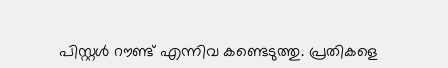പിസ്റ്റൾ റൗണ്ട് എന്നിവ കണ്ടെടുത്തു. പ്രതികളെ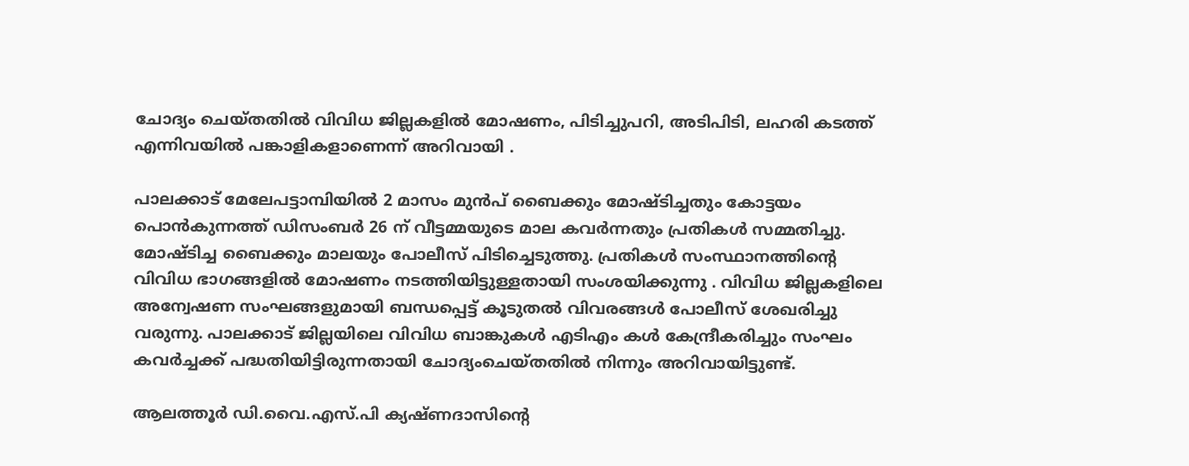ചോദ്യം ചെയ്തതിൽ വിവിധ ജില്ലകളിൽ മോഷണം, പിടിച്ചുപറി, അടിപിടി, ലഹരി കടത്ത് എന്നിവയിൽ പങ്കാളികളാണെന്ന് അറിവായി .

പാലക്കാട് മേലേപട്ടാമ്പിയിൽ 2 മാസം മുൻപ് ബൈക്കും മോഷ്ടിച്ചതും കോട്ടയം പൊൻകുന്നത്ത് ഡിസംബർ 26 ന് വീട്ടമ്മയുടെ മാല കവർന്നതും പ്രതികൾ സമ്മതിച്ചു. മോഷ്ടിച്ച ബൈക്കും മാലയും പോലീസ് പിടിച്ചെടുത്തു. പ്രതികൾ സംസ്ഥാനത്തിന്‍റെ വിവിധ ഭാഗങ്ങളിൽ മോഷണം നടത്തിയിട്ടുള്ളതായി സംശയിക്കുന്നു . വിവിധ ജില്ലകളിലെ അന്വേഷണ സംഘങ്ങളുമായി ബന്ധപ്പെട്ട് കൂടുതൽ വിവരങ്ങൾ പോലീസ് ശേഖരിച്ചു വരുന്നു. പാലക്കാട് ജില്ലയിലെ വിവിധ ബാങ്കുകൾ എടിഎം കൾ കേന്ദ്രീകരിച്ചും സംഘം കവർച്ചക്ക് പദ്ധതിയിട്ടിരുന്നതായി ചോദ്യംചെയ്തതിൽ നിന്നും അറിവായിട്ടുണ്ട്.

ആലത്തൂർ ഡി.വൈ.എസ്.പി ക്യഷ്ണദാസിന്‍റെ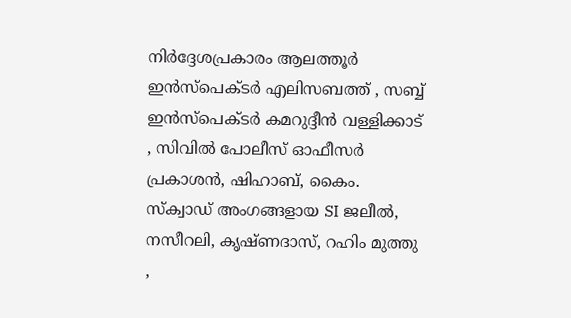നിർദ്ദേശപ്രകാരം ആലത്തൂർ ഇൻസ്പെക്ടർ എലിസബത്ത് , സബ്ബ് ഇൻസ്പെക്ടർ കമറുദ്ദീൻ വള്ളിക്കാട് , സിവിൽ പോലീസ് ഓഫീസർ പ്രകാശൻ, ഷിഹാബ്, കൈം. സ്ക്വാഡ് അംഗങ്ങളായ SI ജലീൽ, നസീറലി, കൃഷ്ണദാസ്, റഹിം മുത്തു ,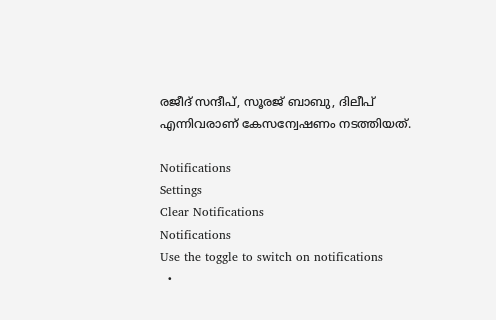രജീദ് സന്ദീപ്, സൂരജ് ബാബു, ദിലീപ് എന്നിവരാണ് കേസന്വേഷണം നടത്തിയത്‌.

Notifications
Settings
Clear Notifications
Notifications
Use the toggle to switch on notifications
  •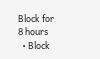Block for 8 hours
  • Block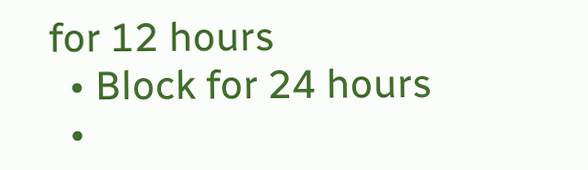for 12 hours
  • Block for 24 hours
  •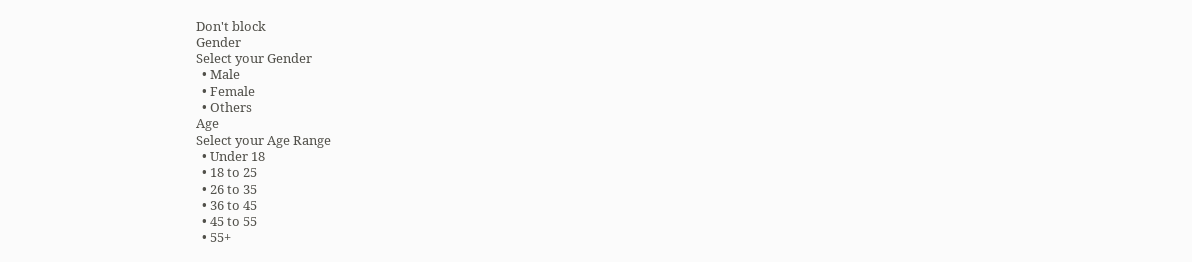Don't block
Gender
Select your Gender
  • Male
  • Female
  • Others
Age
Select your Age Range
  • Under 18
  • 18 to 25
  • 26 to 35
  • 36 to 45
  • 45 to 55
  • 55+